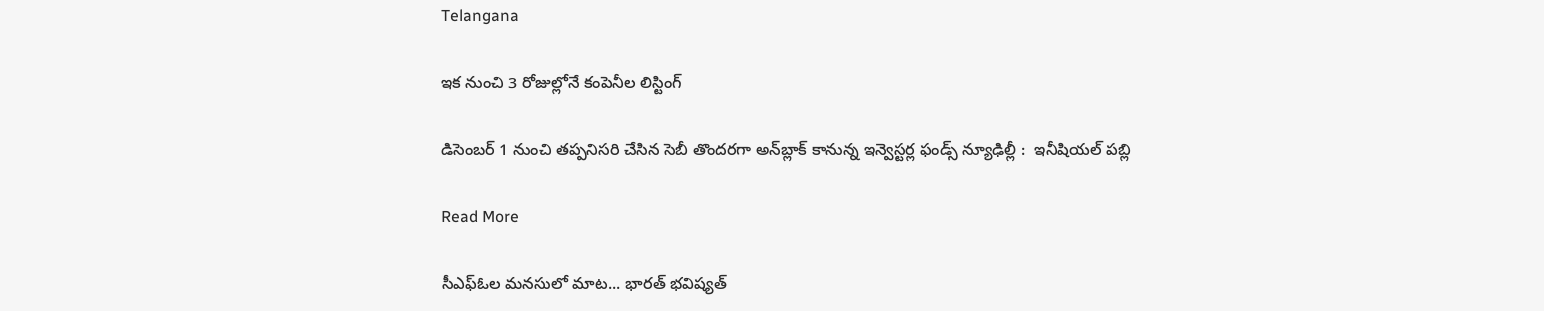Telangana

ఇక నుంచి 3 రోజుల్లోనే కంపెనీల లిస్టింగ్‌‌

డిసెంబర్ 1 నుంచి తప్పనిసరి చేసిన సెబీ తొందరగా అన్‌‌బ్లాక్ కానున్న ఇన్వెస్టర్ల ఫండ్స్‌‌ న్యూఢిల్లీ :  ఇనీషియల్ పబ్లి

Read More

సీఎఫ్ఓల మనసులో మాట... భారత్ భవిష్యత్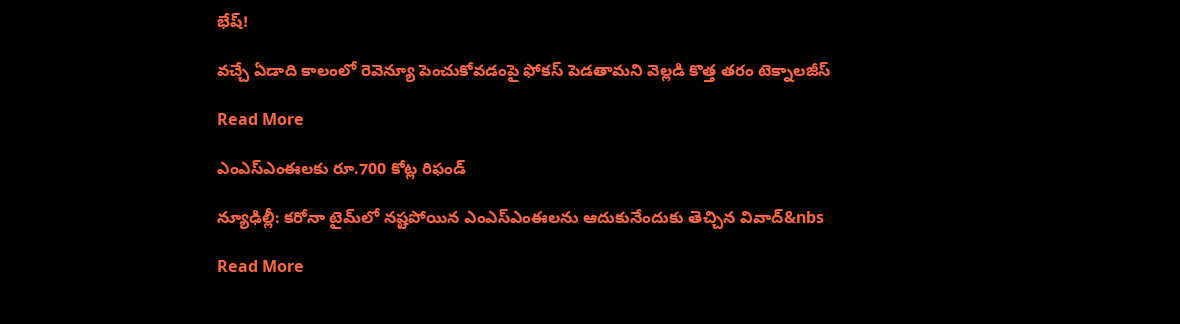భేష్!

వచ్చే ఏడాది కాలంలో రెవెన్యూ పెంచుకోవడంపై ఫోకస్ పెడతామని వెల్లడి కొత్త తరం టెక్నాలజీస్‌‌‌‌‌‌‌‌‌‌

Read More

ఎంఎస్‌‌‌‌ఎంఈలకు రూ.700 కోట్ల రిఫండ్‌‌‌‌

న్యూఢిల్లీ: కరోనా టైమ్‌‌‌‌లో నష్టపోయిన ఎంఎస్‌‌‌‌ఎంఈలను ఆదుకునేందుకు తెచ్చిన వివాద్‌‌‌‌&nbs

Read More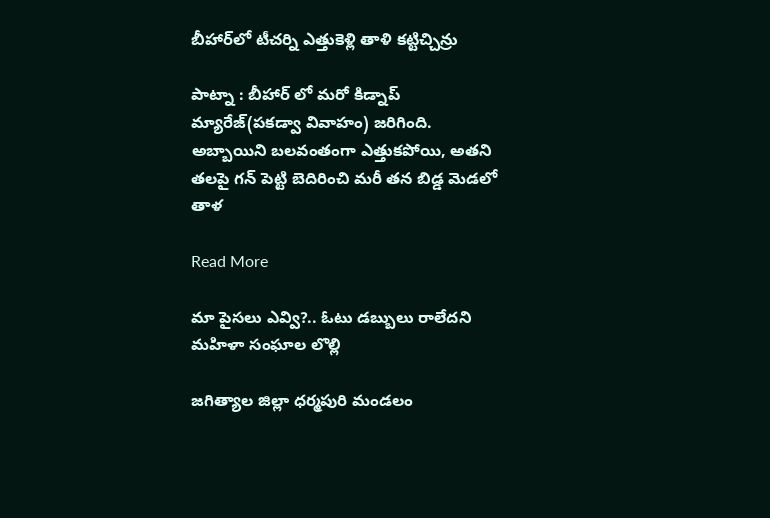బీహార్‌‌లో టీచర్ని ఎత్తుకెళ్లి తాళి కట్టిచ్చిన్రు

పాట్నా : బీహార్ లో మరో కిడ్నాప్ మ్యారేజ్(పకడ్వా వివాహం) జరిగింది. అబ్బాయిని బలవంతంగా ఎత్తుకపోయి, అతని తలపై గన్ పెట్టి బెదిరించి మరీ తన బిడ్డ మెడలో తాళ

Read More

మా పైసలు ఎవ్వి?.. ఓటు డబ్బులు రాలేదని మహిళా సంఘాల లొల్లి

జగిత్యాల జిల్లా ధర్మపురి మండలం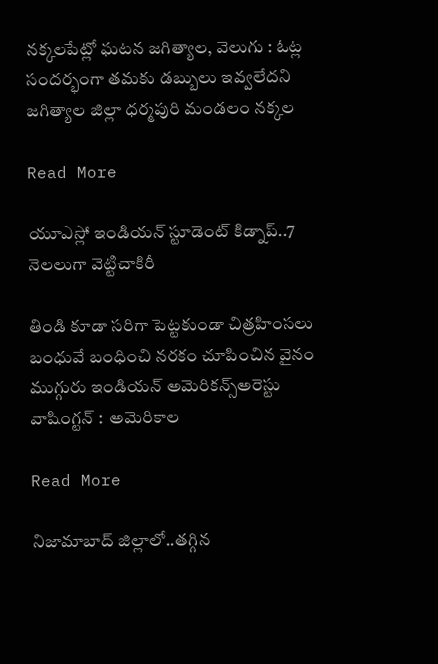నక్కలపేట్లో ఘటన జగిత్యాల, వెలుగు : ఓట్ల సందర్భంగా తమకు డబ్బులు ఇవ్వలేదని జగిత్యాల జిల్లా ధర్మపురి మండలం నక్కల

Read More

యూఎస్లో ఇండియన్ స్టూడెంట్ కిడ్నాప్..7 నెలలుగా వెట్టిచాకిరీ

తిండి కూడా సరిగా పెట్టకుండా చిత్రహింసలు బంధువే బంధించి నరకం చూపించిన వైనం ముగ్గురు ఇండియన్ అమెరికన్స్అరెస్టు వాషింగ్టన్ :  అమెరికాల

Read More

నిజామాబాద్ జిల్లాలో..తగ్గిన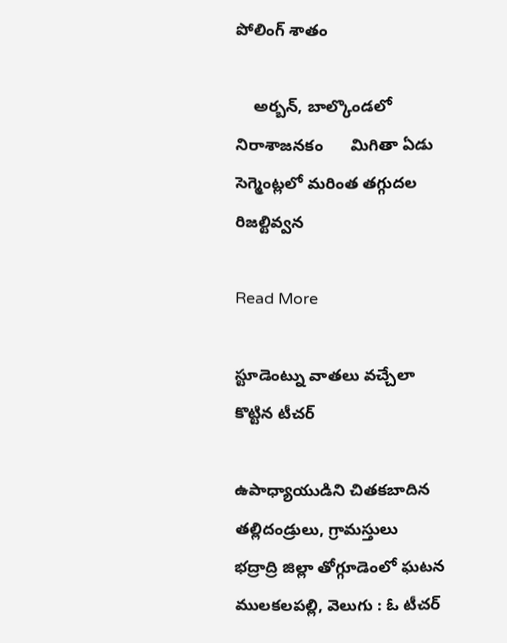పోలింగ్ శాతం

    అర్బన్, బాల్కొండలో నిరాశాజనకం      మిగితా ఏడు సెగ్మెంట్లలో మరింత తగ్గుదల     రిజల్టివ్వన

Read More

స్టూడెంట్ను వాతలు వచ్చేలా కొట్టిన టీచర్

ఉపాధ్యాయుడిని చితకబాదిన తల్లిదండ్రులు, గ్రామస్తులు     భద్రాద్రి జిల్లా తోగ్గూడెంలో ఘటన ములకలపల్లి, వెలుగు : ఓ టీచర్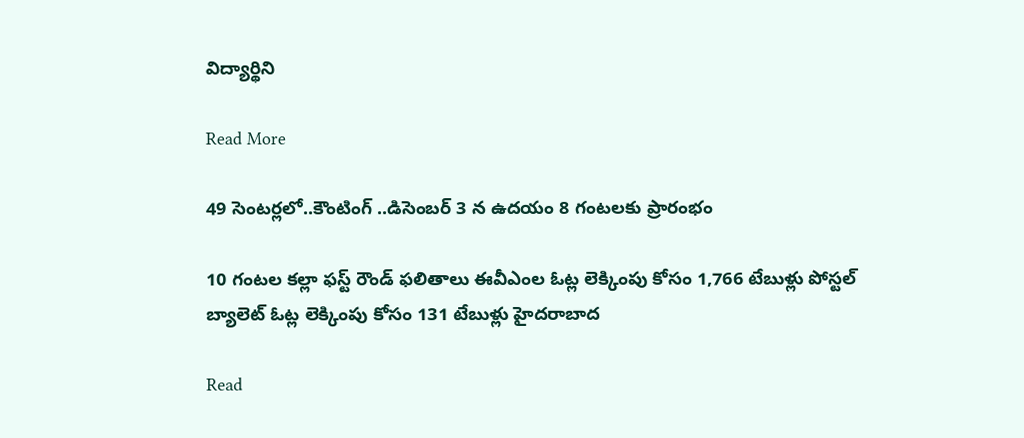విద్యార్థిని

Read More

49 సెంటర్లలో..కౌంటింగ్ ..డిసెంబర్ 3 న ఉదయం 8 గంటలకు ప్రారంభం

10 గంటల కల్లా ఫస్ట్ రౌండ్ ఫలితాలు ఈవీఎంల ఓట్ల లెక్కింపు కోసం 1,766 టేబుళ్లు పోస్టల్ బ్యాలెట్ ఓట్ల లెక్కింపు కోసం 131 టేబుళ్లు హైదరాబాద

Read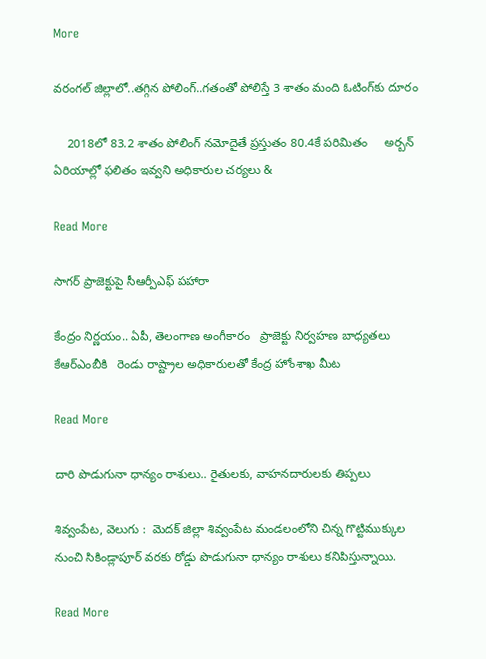More

వరంగల్‌‌ జిల్లాలో..తగ్గిన పోలింగ్‌‌..గతంతో పోలిస్తే 3 శాతం మంది ఓటింగ్‌కు దూరం

    2018లో 83.2 శాతం పోలింగ్ నమోదైతే ప్రస్తుతం 80.4కే పరిమితం     అర్బన్ ఏరియాల్లో ఫలితం ఇవ్వని అధికారుల చర్యలు &

Read More

సాగర్ ప్రాజెక్టుపై సీఆర్పీఎఫ్ పహారా

కేంద్రం నిర్ణయం.. ఏపీ, తెలంగాణ అంగీకారం   ప్రాజెక్టు నిర్వహణ బాధ్యతలు కేఆర్ఎంబీకి   రెండు రాష్ట్రాల అధికారులతో కేంద్ర హోంశాఖ మీట

Read More

దారి పొడుగునా ధాన్యం రాశులు.. రైతులకు, వాహనదారులకు తిప్పలు

శివ్వంపేట, వెలుగు :  మెదక్ జిల్లా శివ్వంపేట మండలంలోని చిన్న గొట్టిముక్కుల నుంచి సికిండ్లాపూర్ వరకు రోడ్డు పొడుగునా ధాన్యం రాశులు కనిపిస్తున్నాయి.

Read More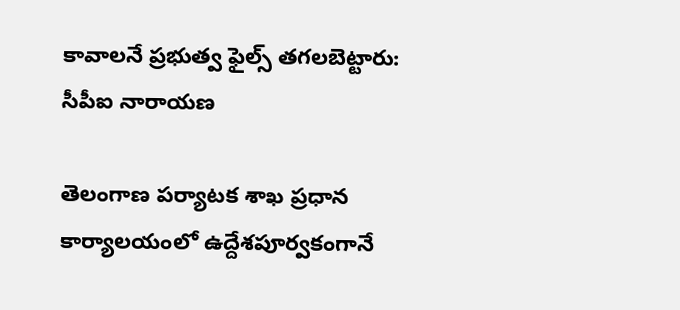కావాలనే ప్రభుత్వ ఫైల్స్ తగలబెట్టారు: సీపీఐ నారాయణ

తెలంగాణ పర్యాటక శాఖ ప్రధాన కార్యాలయంలో ఉద్దేశపూర్వకంగానే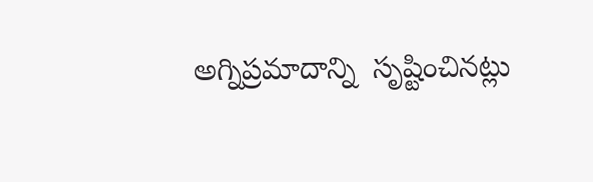అగ్నిప్రమాదాన్ని  సృష్టించినట్లు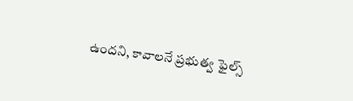ఉందని, కావాలనే ప్రభుత్వ ఫైల్స్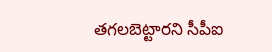తగలబెట్టారని సీపీఐ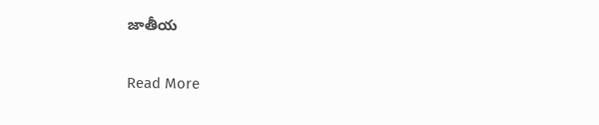జాతీయ

Read More